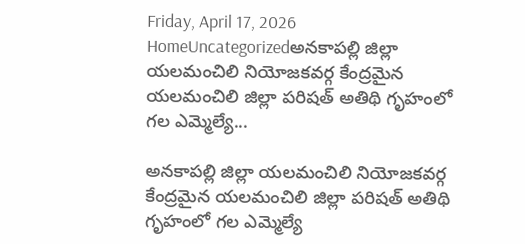Friday, April 17, 2026
HomeUncategorizedఅనకాపల్లి జిల్లా యలమంచిలి నియోజకవర్గ కేంద్రమైన యలమంచిలి జిల్లా పరిషత్ అతిథి గృహంలో గల ఎమ్మెల్యే...

అనకాపల్లి జిల్లా యలమంచిలి నియోజకవర్గ కేంద్రమైన యలమంచిలి జిల్లా పరిషత్ అతిథి గృహంలో గల ఎమ్మెల్యే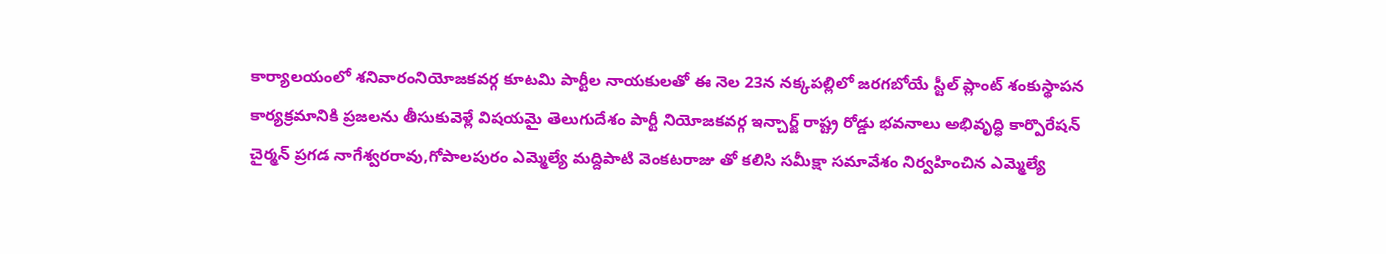కార్యాలయంలో శనివారంనియోజకవర్గ కూటమి పార్టీల నాయకులతో ఈ నెల 23న నక్కపల్లిలో జరగబోయే స్టీల్ ప్లాంట్ శంకుస్థాపన కార్యక్రమానికి ప్రజలను తీసుకువెళ్లే విషయమై తెలుగుదేశం పార్టీ నియోజకవర్గ ఇన్చార్జ్ రాష్ట్ర రోడ్డు భవనాలు అభివృద్ధి కార్పొరేషన్ చైర్మన్ ప్రగడ నాగేశ్వరరావు,గోపాలపురం ఎమ్మెల్యే మద్దిపాటి వెంకటరాజు తో కలిసి సమీక్షా సమావేశం నిర్వహించిన ఎమ్మెల్యే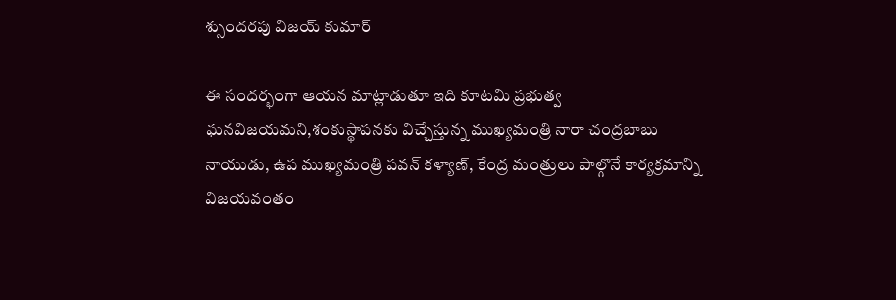శ్సుందరపు విజయ్ కుమార్

ఈ సందర్భంగా ఆయన మాట్లాడుతూ ఇది కూటమి ప్రభుత్వ ఘనవిజయమని,శంకుస్థాపనకు విచ్చేస్తున్న ముఖ్యమంత్రి నారా చంద్రబాబు నాయుడు, ఉప ముఖ్యమంత్రి పవన్ కళ్యాణ్, కేంద్ర మంత్రులు పాల్గొనే కార్యక్రమాన్ని విజయవంతం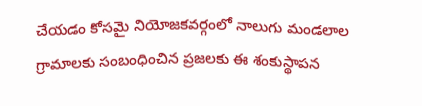చేయడం కోసమై నియోజకవర్గంలో నాలుగు మండలాల గ్రామాలకు సంబంధించిన ప్రజలకు ఈ శంకుస్థాపన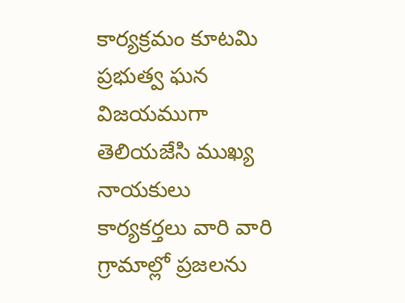కార్యక్రమం కూటమి ప్రభుత్వ ఘన విజయముగా తెలియజేసి ముఖ్య నాయకులు కార్యకర్తలు వారి వారి గ్రామాల్లో ప్రజలను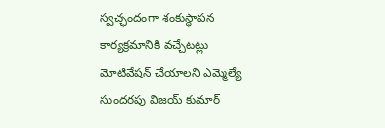స్వచ్ఛందంగా శంకుస్థాపన కార్యక్రమానికి వచ్చేటట్లు మోటివేషన్ చేయాలని ఎమ్మెల్యే సుందరపు విజయ్ కుమార్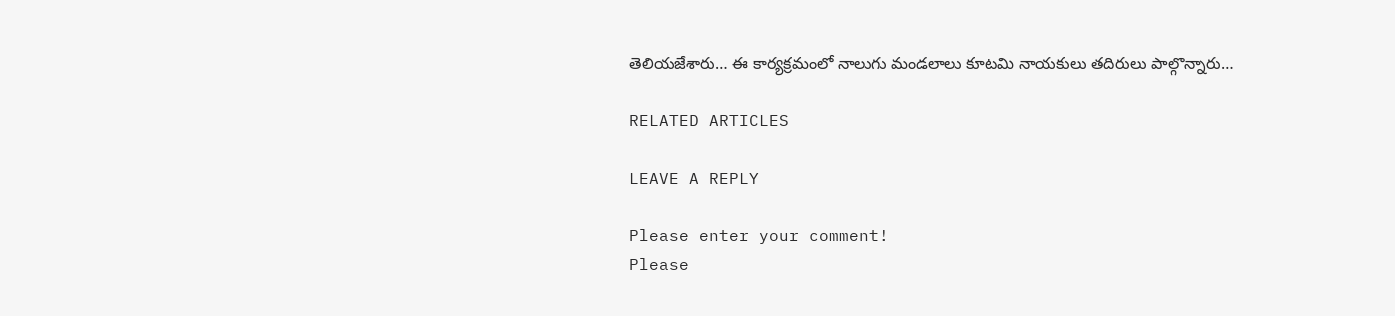తెలియజేశారు… ఈ కార్యక్రమంలో నాలుగు మండలాలు కూటమి నాయకులు తదిరులు పాల్గొన్నారు…

RELATED ARTICLES

LEAVE A REPLY

Please enter your comment!
Please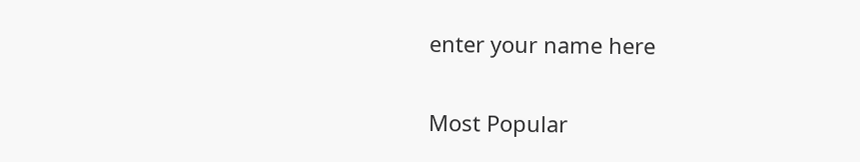enter your name here

Most Popular